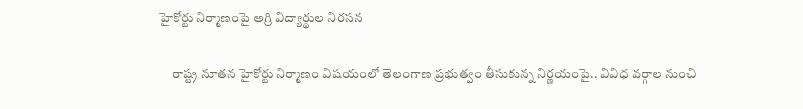హైకోర్టు నిర్మాణంపై అగ్రి విద్యార్థుల నిరసన

     రాష్ట్ర నూతన హైకోర్టు నిర్మాణం విషయంలో తెలంగాణ ప్రభుత్వం తీసుకున్న నిర్ణయంపై.. వివిధ వర్గాల నుంచి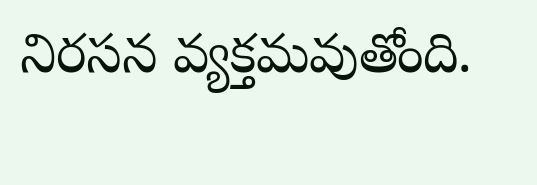నిరసన వ్యక్తమవుతోంది.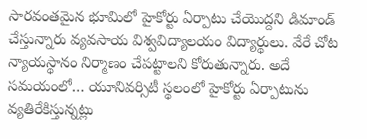సారవంతమైన భూమిలో హైకోర్టు ఏర్పాటు చేయొద్దని డిమాండ్ చేస్తున్నారు వ్యవసాయ విశ్వవిద్యాలయం విద్యార్థులు. వేరే చోట న్యాయస్థానం నిర్మాణం చేపట్టాలని కోరుతున్నారు. అదే సమయంలో… యూనివర్సిటీ స్థలంలో హైకోర్టు ఏర్పాటును వ్యతిరేకిస్తున్నట్లు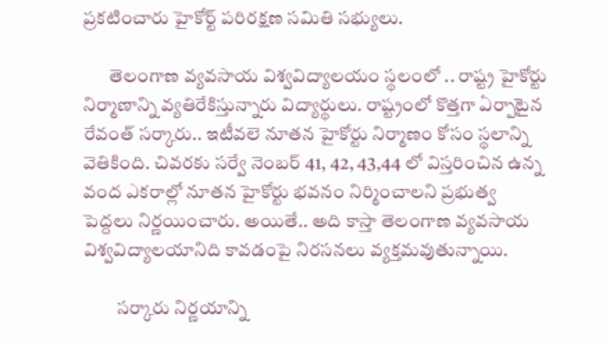ప్రకటించారు హైకోర్ట్‌ పరిరక్షణ సమితి సభ్యులు.

       తెలంగాణ వ్యవసాయ విశ్వవిద్యాలయం స్థలంలో .. రాష్ట్ర హైకోర్టు నిర్మాణాన్ని వ్యతిరేకిస్తున్నారు విద్యార్థులు. రాష్ట్రంలో కొత్తగా ఏర్పాటైన రేవంత్ సర్కారు.. ఇటీవలె నూతన హైకోర్టు నిర్మాణం కోసం స్థలాన్ని వెతికింది. చివరకు సర్వే నెంబర్ 41, 42, 43,44 లో విస్తరించిన ఉన్న వంద ఎకరాల్లో నూతన హైకోర్టు భవనం నిర్మించాలని ప్రభుత్వ పెద్దలు నిర్ణయించారు. అయితే.. అది కాస్తా తెలంగాణ వ్యవసాయ విశ్వవిద్యాలయానిది కావడంపై నిరసనలు వ్యక్తమవుతున్నాయి.

         సర్కారు నిర్ణయాన్ని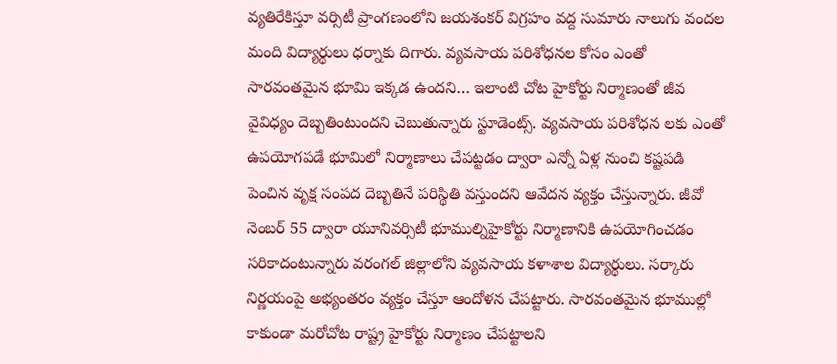వ్యతిరేకిస్తూ వర్సిటీ ప్రాంగణంలోని జయశంకర్ విగ్రహం వద్ద సుమారు నాలుగు వందల మంది విద్యార్థులు ధర్నాకు దిగారు. వ్యవసాయ పరిశోధనల కోసం ఎంతో సారవంతమైన భూమి ఇక్కడ ఉందని… ఇలాంటి చోట హైకోర్టు నిర్మాణంతో జీవ వైవిధ్యం దెబ్బతింటుందని చెబుతున్నారు స్టూడెంట్స్. వ్యవసాయ పరిశోధన లకు ఎంతో ఉపయోగపడే భూమిలో నిర్మాణాలు చేపట్టడం ద్వారా ఎన్నో ఏళ్ల నుంచి కష్టపడి పెంచిన వృక్ష సంపద దెబ్బతినే పరిస్థితి వస్తుందని ఆవేదన వ్యక్తం చేస్తున్నారు. జీవో నెంబర్ 55 ద్వారా యూనివర్సిటీ భూముల్నిహైకోర్టు నిర్మాణానికి ఉపయోగించడం సరికాదంటున్నారు వరంగల్ జిల్లాలోని వ్యవసాయ కళాశాల విద్యార్థులు. సర్కారు నిర్ణయంపై అభ్యంతరం వ్యక్తం చేస్తూ ఆందోళన చేపట్టారు. సారవంతమైన భూముల్లో కాకుండా మరోచోట రాష్ట్ర హైకోర్టు నిర్మాణం చేపట్టాలని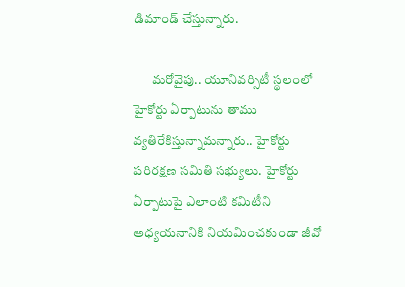డిమాండ్ చేస్తున్నారు.

       మరోవైపు.. యూనివర్సిటీ స్థలంలో హైకోర్టు ఏర్పాటును తాము వ్యతిరేకిస్తున్నామన్నారు.. హైకోర్టు పరిరక్షణ సమితి సభ్యులు. హైకోర్టు ఏర్పాటుపై ఎలాంటి కమిటీని అధ్యయనానికి నియమించకుండా జీవో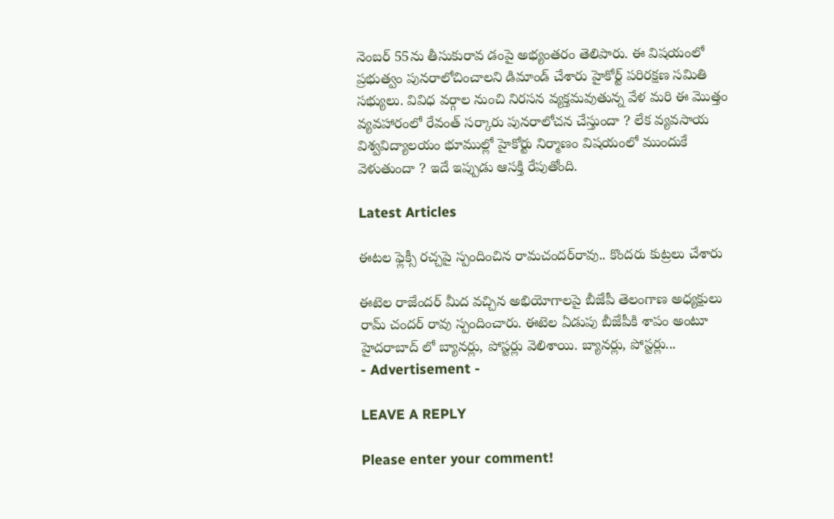నెంబర్ 55ను తీసుకురావ డంపై అభ్యంతరం తెలిపారు. ఈ విషయంలో ప్రభుత్వం పునరాలోచించాలని డిమాండ్ చేశారు హైకోర్ట్ పరిరక్షణ సమితి సభ్యులు. వివిధ వర్గాల నుంచి నిరసన వ్యక్తమవుతున్న వేళ మరి ఈ మొత్తం వ్యవహారంలో రేవంత్ సర్కారు పునరాలోచన చేస్తుందా ? లేక వ్యవసాయ విశ్వవిద్యాలయం భూముల్లో హైకోర్టు నిర్మాణం విషయంలో ముందుకే వెళుతుందా ? ఇదే ఇప్పుడు ఆసక్తి రేపుతోంది.

Latest Articles

ఈటల ఫ్లెక్సీ రచ్చపై స్పందించిన రామచందర్‌రావు.. కొందరు కుట్రలు చేశారు

ఈటెల రాజేందర్ మీద వచ్చిన అభియోగాలపై బీజేపీ తెలంగాణ అధ్యక్షులు రామ్ చందర్ రావు స్పందించారు. ఈటెల ఏడుపు బీజేపీకి శాపం అంటూ హైదరాబాద్ లో బ్యానర్లు, పోస్టర్లు వెలిశాయి. బ్యానర్లు, పోస్టర్లు...
- Advertisement -

LEAVE A REPLY

Please enter your comment!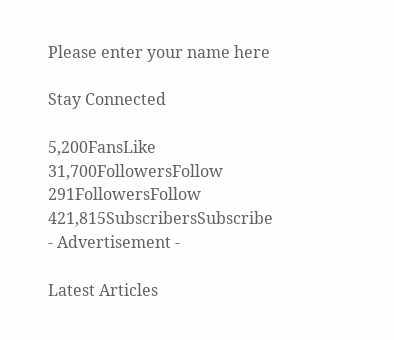Please enter your name here

Stay Connected

5,200FansLike
31,700FollowersFollow
291FollowersFollow
421,815SubscribersSubscribe
- Advertisement -

Latest Articles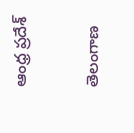ఆంధ్ర ప్రదేశ్

తెలంగాణ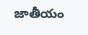జాతీయం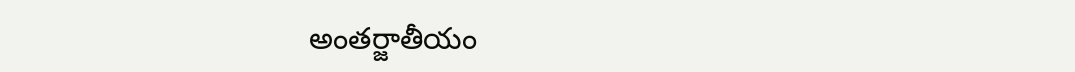అంతర్జాతీయం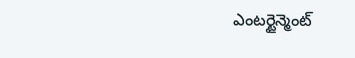ఎంటర్టైన్మెంట్